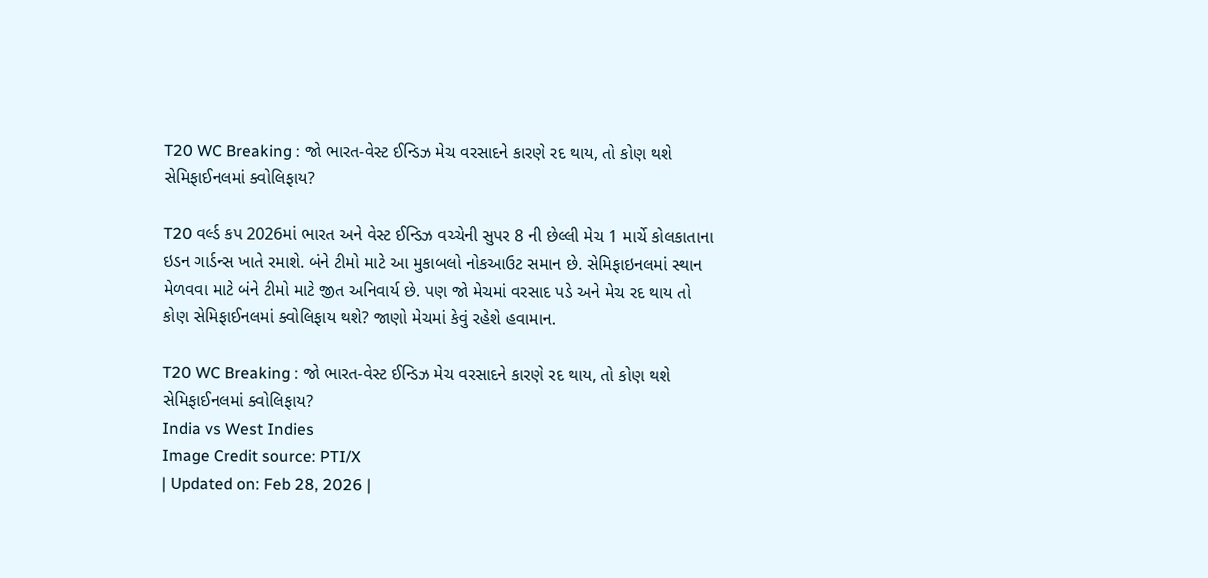T20 WC Breaking : જો ભારત-વેસ્ટ ઈન્ડિઝ મેચ વરસાદને કારણે રદ થાય, તો કોણ થશે સેમિફાઈનલમાં ક્વોલિફાય?

T20 વર્લ્ડ કપ 2026માં ભારત અને વેસ્ટ ઈન્ડિઝ વચ્ચેની સુપર 8 ની છેલ્લી મેચ 1 માર્ચે કોલકાતાના ઇડન ગાર્ડન્સ ખાતે રમાશે. બંને ટીમો માટે આ મુકાબલો નોકઆઉટ સમાન છે. સેમિફાઇનલમાં સ્થાન મેળવવા માટે બંને ટીમો માટે જીત અનિવાર્ય છે. પણ જો મેચમાં વરસાદ પડે અને મેચ રદ થાય તો કોણ સેમિફાઈનલમાં ક્વોલિફાય થશે? જાણો મેચમાં કેવું રહેશે હવામાન.

T20 WC Breaking : જો ભારત-વેસ્ટ ઈન્ડિઝ મેચ વરસાદને કારણે રદ થાય, તો કોણ થશે સેમિફાઈનલમાં ક્વોલિફાય?
India vs West Indies
Image Credit source: PTI/X
| Updated on: Feb 28, 2026 |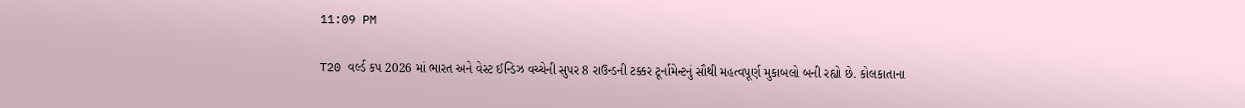11:09 PM

T20 વર્લ્ડ કપ 2026 માં ભારત અને વેસ્ટ ઈન્ડિઝ વચ્ચેની સુપર 8 રાઉન્ડની ટક્કર ટૂર્નામેન્ટનું સૌથી મહત્વપૂર્ણ મુકાબલો બની રહ્યો છે. કોલકાતાના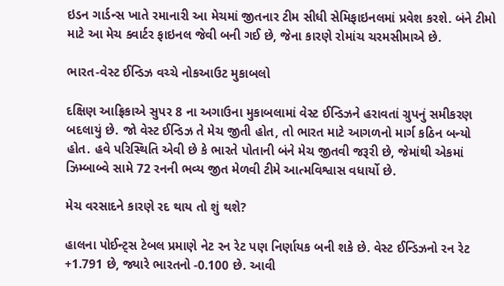ઇડન ગાર્ડન્સ ખાતે રમાનારી આ મેચમાં જીતનાર ટીમ સીધી સેમિફાઇનલમાં પ્રવેશ કરશે. બંને ટીમો માટે આ મેચ ક્વાર્ટર ફાઇનલ જેવી બની ગઈ છે, જેના કારણે રોમાંચ ચરમસીમાએ છે.

ભારત-વેસ્ટ ઈન્ડિઝ વચ્ચે નોકઆઉટ મુકાબલો

દક્ષિણ આફ્રિકાએ સુપર 8 ના અગાઉના મુકાબલામાં વેસ્ટ ઈન્ડિઝને હરાવતાં ગ્રુપનું સમીકરણ બદલાયું છે. જો વેસ્ટ ઈન્ડિઝ તે મેચ જીતી હોત, તો ભારત માટે આગળનો માર્ગ કઠિન બન્યો હોત. હવે પરિસ્થિતિ એવી છે કે ભારતે પોતાની બંને મેચ જીતવી જરૂરી છે, જેમાંથી એકમાં ઝિમ્બાબ્વે સામે 72 રનની ભવ્ય જીત મેળવી ટીમે આત્મવિશ્વાસ વધાર્યો છે.

મેચ વરસાદને કારણે રદ થાય તો શું થશે?

હાલના પોઈન્ટ્સ ટેબલ પ્રમાણે નેટ રન રેટ પણ નિર્ણાયક બની શકે છે. વેસ્ટ ઈન્ડિઝનો રન રેટ +1.791 છે, જ્યારે ભારતનો -0.100 છે. આવી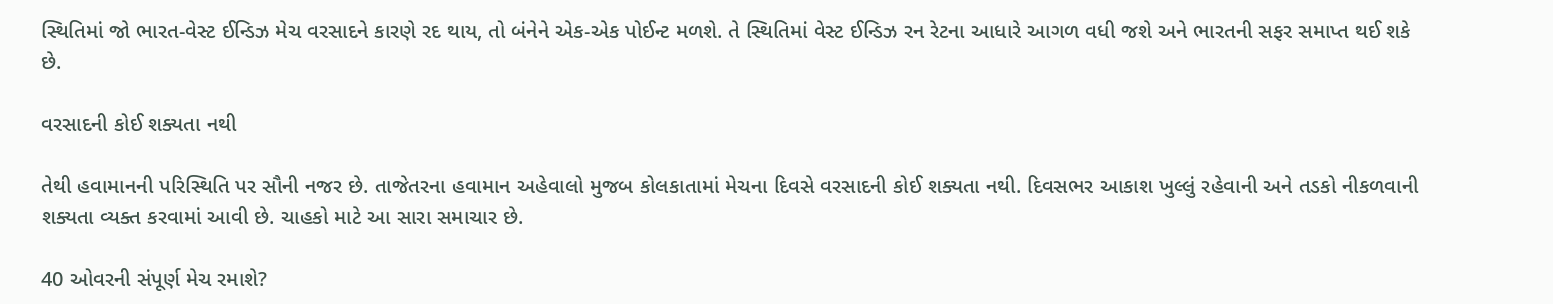સ્થિતિમાં જો ભારત-વેસ્ટ ઈન્ડિઝ મેચ વરસાદને કારણે રદ થાય, તો બંનેને એક-એક પોઈન્ટ મળશે. તે સ્થિતિમાં વેસ્ટ ઈન્ડિઝ રન રેટના આધારે આગળ વધી જશે અને ભારતની સફર સમાપ્ત થઈ શકે છે.

વરસાદની કોઈ શક્યતા નથી

તેથી હવામાનની પરિસ્થિતિ પર સૌની નજર છે. તાજેતરના હવામાન અહેવાલો મુજબ કોલકાતામાં મેચના દિવસે વરસાદની કોઈ શક્યતા નથી. દિવસભર આકાશ ખુલ્લું રહેવાની અને તડકો નીકળવાની શક્યતા વ્યક્ત કરવામાં આવી છે. ચાહકો માટે આ સારા સમાચાર છે.

40 ઓવરની સંપૂર્ણ મેચ રમાશે?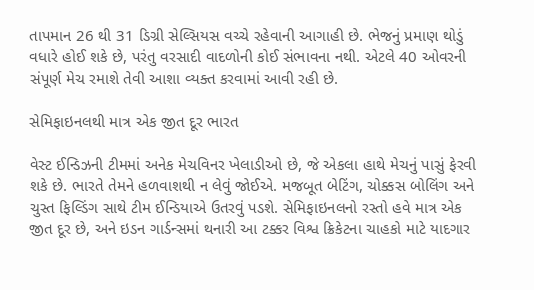તાપમાન 26 થી 31 ડિગ્રી સેલ્સિયસ વચ્ચે રહેવાની આગાહી છે. ભેજનું પ્રમાણ થોડું વધારે હોઈ શકે છે, પરંતુ વરસાદી વાદળોની કોઈ સંભાવના નથી. એટલે 40 ઓવરની સંપૂર્ણ મેચ રમાશે તેવી આશા વ્યક્ત કરવામાં આવી રહી છે.

સેમિફાઇનલથી માત્ર એક જીત દૂર ભારત

વેસ્ટ ઈન્ડિઝની ટીમમાં અનેક મેચવિનર ખેલાડીઓ છે, જે એકલા હાથે મેચનું પાસું ફેરવી શકે છે. ભારતે તેમને હળવાશથી ન લેવું જોઈએ. મજબૂત બેટિંગ, ચોક્કસ બોલિંગ અને ચુસ્ત ફિલ્ડિંગ સાથે ટીમ ઈન્ડિયાએ ઉતરવું પડશે. સેમિફાઇનલનો રસ્તો હવે માત્ર એક જીત દૂર છે, અને ઇડન ગાર્ડન્સમાં થનારી આ ટક્કર વિશ્વ ક્રિકેટના ચાહકો માટે યાદગાર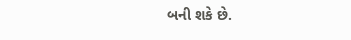બની શકે છે.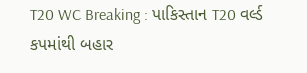T20 WC Breaking : પાકિસ્તાન T20 વર્લ્ડ કપમાંથી બહાર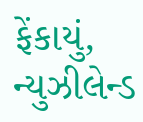ફેંકાયું, ન્યુઝીલેન્ડ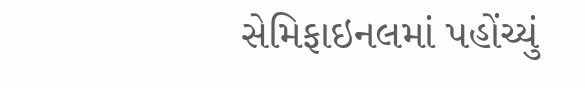સેમિફાઇનલમાં પહોંચ્યું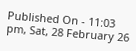Published On - 11:03 pm, Sat, 28 February 26